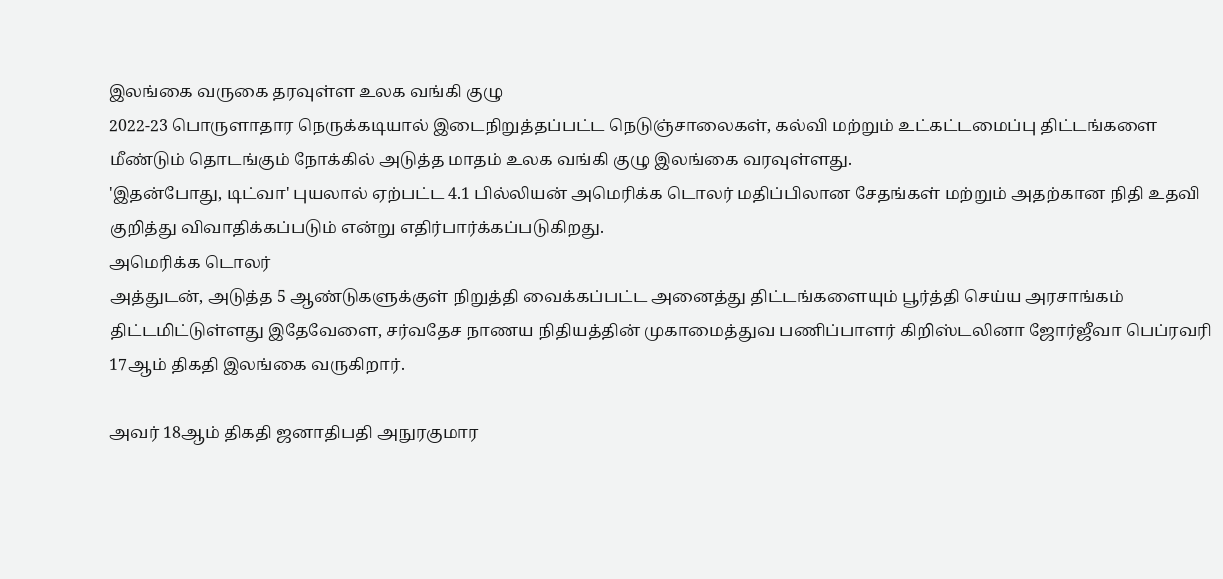இலங்கை வருகை தரவுள்ள உலக வங்கி குழு
2022-23 பொருளாதார நெருக்கடியால் இடைநிறுத்தப்பட்ட நெடுஞ்சாலைகள், கல்வி மற்றும் உட்கட்டமைப்பு திட்டங்களை மீண்டும் தொடங்கும் நோக்கில் அடுத்த மாதம் உலக வங்கி குழு இலங்கை வரவுள்ளது.
'இதன்போது, டிட்வா' புயலால் ஏற்பட்ட 4.1 பில்லியன் அமெரிக்க டொலர் மதிப்பிலான சேதங்கள் மற்றும் அதற்கான நிதி உதவி குறித்து விவாதிக்கப்படும் என்று எதிர்பார்க்கப்படுகிறது.
அமெரிக்க டொலர்
அத்துடன், அடுத்த 5 ஆண்டுகளுக்குள் நிறுத்தி வைக்கப்பட்ட அனைத்து திட்டங்களையும் பூர்த்தி செய்ய அரசாங்கம் திட்டமிட்டுள்ளது இதேவேளை, சர்வதேச நாணய நிதியத்தின் முகாமைத்துவ பணிப்பாளர் கிறிஸ்டலினா ஜோர்ஜீவா பெப்ரவரி 17ஆம் திகதி இலங்கை வருகிறார்.

அவர் 18ஆம் திகதி ஜனாதிபதி அநுரகுமார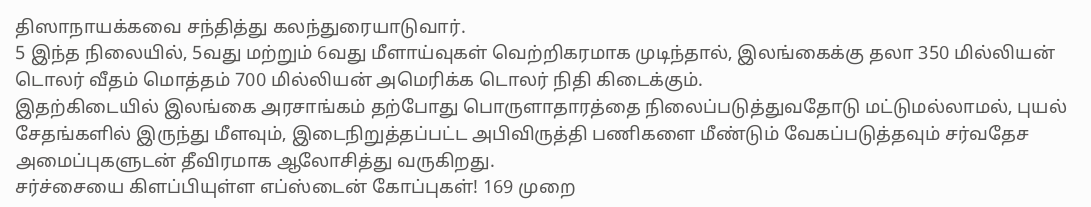திஸாநாயக்கவை சந்தித்து கலந்துரையாடுவார்.
5 இந்த நிலையில், 5வது மற்றும் 6வது மீளாய்வுகள் வெற்றிகரமாக முடிந்தால், இலங்கைக்கு தலா 350 மில்லியன் டொலர் வீதம் மொத்தம் 700 மில்லியன் அமெரிக்க டொலர் நிதி கிடைக்கும்.
இதற்கிடையில் இலங்கை அரசாங்கம் தற்போது பொருளாதாரத்தை நிலைப்படுத்துவதோடு மட்டுமல்லாமல், புயல் சேதங்களில் இருந்து மீளவும், இடைநிறுத்தப்பட்ட அபிவிருத்தி பணிகளை மீண்டும் வேகப்படுத்தவும் சர்வதேச அமைப்புகளுடன் தீவிரமாக ஆலோசித்து வருகிறது.
சர்ச்சையை கிளப்பியுள்ள எப்ஸ்டைன் கோப்புகள்! 169 முறை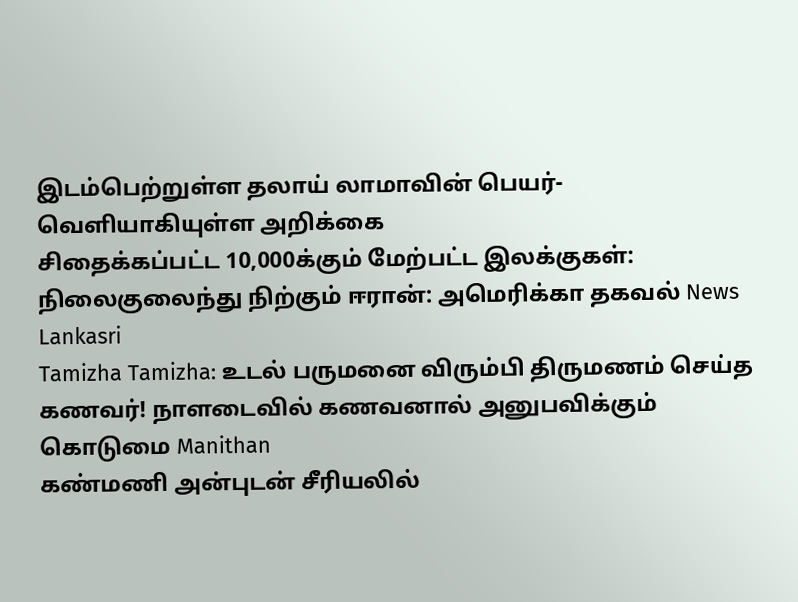இடம்பெற்றுள்ள தலாய் லாமாவின் பெயர்- வெளியாகியுள்ள அறிக்கை
சிதைக்கப்பட்ட 10,000க்கும் மேற்பட்ட இலக்குகள்: நிலைகுலைந்து நிற்கும் ஈரான்: அமெரிக்கா தகவல் News Lankasri
Tamizha Tamizha: உடல் பருமனை விரும்பி திருமணம் செய்த கணவர்! நாளடைவில் கணவனால் அனுபவிக்கும் கொடுமை Manithan
கண்மணி அன்புடன் சீரியலில்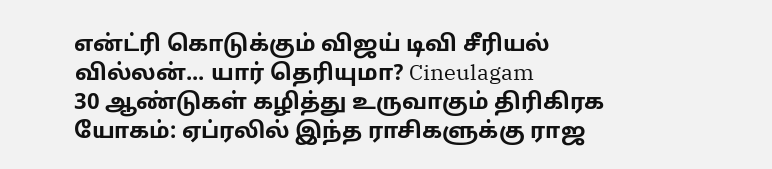என்ட்ரி கொடுக்கும் விஜய் டிவி சீரியல் வில்லன்... யார் தெரியுமா? Cineulagam
30 ஆண்டுகள் கழித்து உருவாகும் திரிகிரக யோகம்: ஏப்ரலில் இந்த ராசிகளுக்கு ராஜ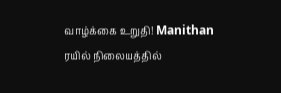வாழ்க்கை உறுதி! Manithan
ரயில் நிலையத்தில்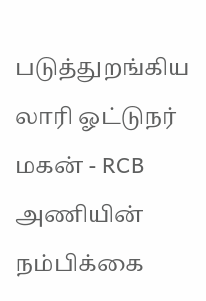படுத்துறங்கிய லாரி ஓட்டுநர் மகன் - RCB அணியின் நம்பிக்கை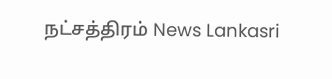நட்சத்திரம் News Lankasri